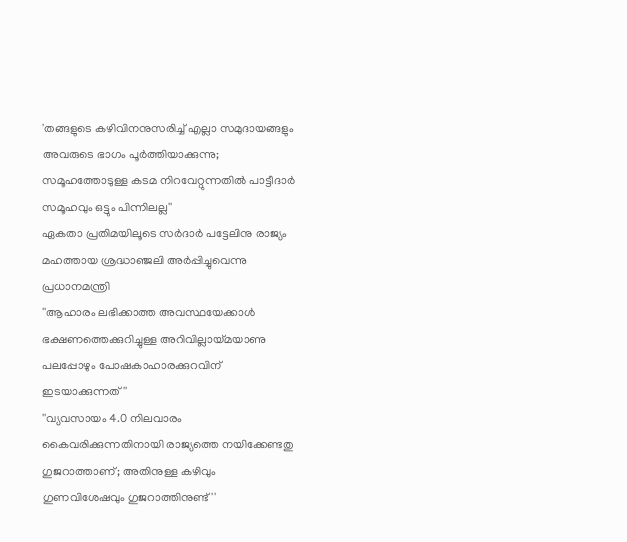'തങ്ങളുടെ കഴിവിനനുസരിച്ച് എല്ലാ സമുദായങ്ങളും അവരുടെ ഭാഗം പൂര്‍ത്തിയാക്കുന്നു; സമൂഹത്തോടുള്ള കടമ നിറവേറ്റുന്നതില്‍ പാട്ടീദാര്‍ സമൂഹവും ഒട്ടും പിന്നിലല്ല''
ഏകതാ പ്രതിമയിലൂടെ സര്‍ദാര്‍ പട്ടേലിനു രാജ്യം മഹത്തായ ശ്രദ്ധാഞ്ജലി അര്‍പ്പിച്ചുവെന്നു പ്രധാനമന്ത്രി
''ആഹാരം ലഭിക്കാത്ത അവസ്ഥയേക്കാള്‍ ഭക്ഷണത്തെക്കുറിച്ചുള്ള അറിവില്ലായ്മയാണു പലപ്പോഴും പോഷകാഹാരക്കുറവിന് ഇടയാക്കുന്നത്''
''വ്യവസായം 4.0 നിലവാരം കൈവരിക്കുന്നതിനായി രാജ്യത്തെ നയിക്കേണ്ടതു ഗുജറാത്താണ്; അതിനുള്ള കഴിവും ഗുണവിശേഷവും ഗുജറാത്തിനുണ്ട്''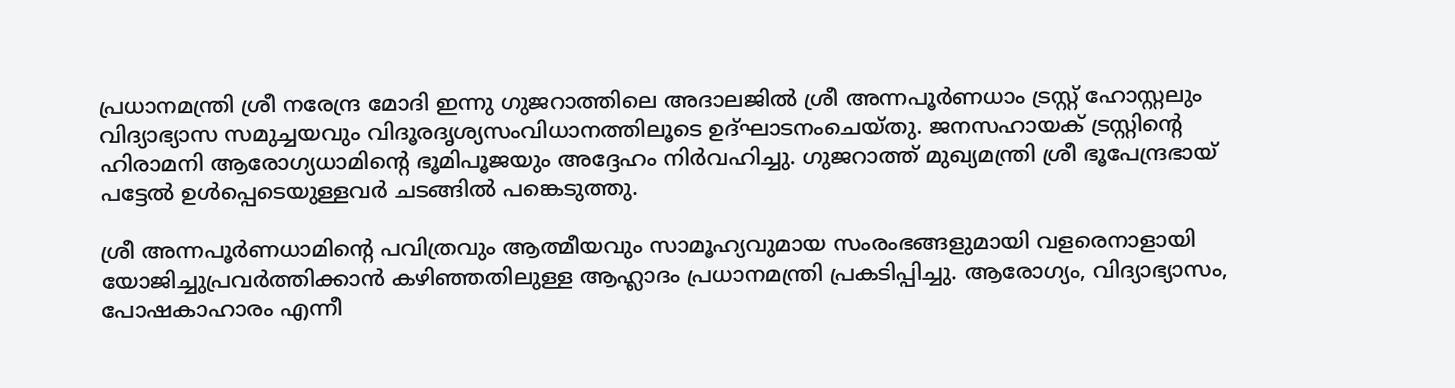പ്രധാനമന്ത്രി ശ്രീ നരേന്ദ്ര മോദി ഇന്നു ഗുജറാത്തിലെ അദാലജില്‍ ശ്രീ അന്നപൂര്‍ണധാം ട്രസ്റ്റ് ഹോസ്റ്റലും വിദ്യാഭ്യാസ സമുച്ചയവും വിദൂരദൃശ്യസംവിധാനത്തിലൂടെ ഉദ്ഘാടനംചെയ്തു. ജനസഹായക് ട്രസ്റ്റിന്റെ ഹിരാമനി ആരോഗ്യധാമിന്റെ ഭൂമിപൂജയും അദ്ദേഹം നിര്‍വഹിച്ചു. ഗുജറാത്ത് മുഖ്യമന്ത്രി ശ്രീ ഭൂപേന്ദ്രഭായ് പട്ടേല്‍ ഉള്‍പ്പെടെയുള്ളവര്‍ ചടങ്ങില്‍ പങ്കെടുത്തു.

ശ്രീ അന്നപൂര്‍ണധാമിന്റെ പവിത്രവും ആത്മീയവും സാമൂഹ്യവുമായ സംരംഭങ്ങളുമായി വളരെനാളായി യോജിച്ചുപ്രവര്‍ത്തിക്കാന്‍ കഴിഞ്ഞതിലുള്ള ആഹ്ലാദം പ്രധാനമന്ത്രി പ്രകടിപ്പിച്ചു. ആരോഗ്യം, വിദ്യാഭ്യാസം, പോഷകാഹാരം എന്നീ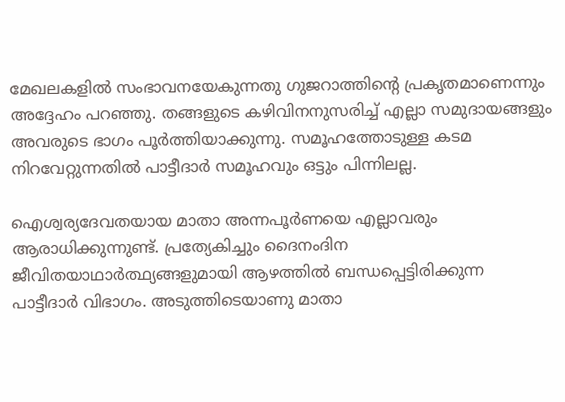മേഖലകളില്‍ സംഭാവനയേകുന്നതു ഗുജറാത്തിന്റെ പ്രകൃതമാണെന്നും അദ്ദേഹം പറഞ്ഞു. തങ്ങളുടെ കഴിവിനനുസരിച്ച് എല്ലാ സമുദായങ്ങളും അവരുടെ ഭാഗം പൂര്‍ത്തിയാക്കുന്നു. സമൂഹത്തോടുള്ള കടമ നിറവേറ്റുന്നതില്‍ പാട്ടീദാര്‍ സമൂഹവും ഒട്ടും പിന്നിലല്ല.

ഐശ്വര്യദേവതയായ മാതാ അന്നപൂര്‍ണയെ എല്ലാവരും ആരാധിക്കുന്നുണ്ട്. പ്രത്യേകിച്ചും ദൈനംദിന ജീവിതയാഥാര്‍ത്ഥ്യങ്ങളുമായി ആഴത്തില്‍ ബന്ധപ്പെട്ടിരിക്കുന്ന പാട്ടീദാര്‍ വിഭാഗം. അടുത്തിടെയാണു മാതാ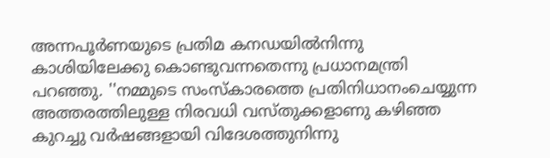അന്നപൂര്‍ണയുടെ പ്രതിമ കനഡയില്‍നിന്നു കാശിയിലേക്കു കൊണ്ടുവന്നതെന്നു പ്രധാനമന്ത്രി പറഞ്ഞു. ''നമ്മുടെ സംസ്‌കാരത്തെ പ്രതിനിധാനംചെയ്യുന്ന അത്തരത്തിലുള്ള നിരവധി വസ്തുക്കളാണു കഴിഞ്ഞ കുറച്ചു വര്‍ഷങ്ങളായി വിദേശത്തുനിന്നു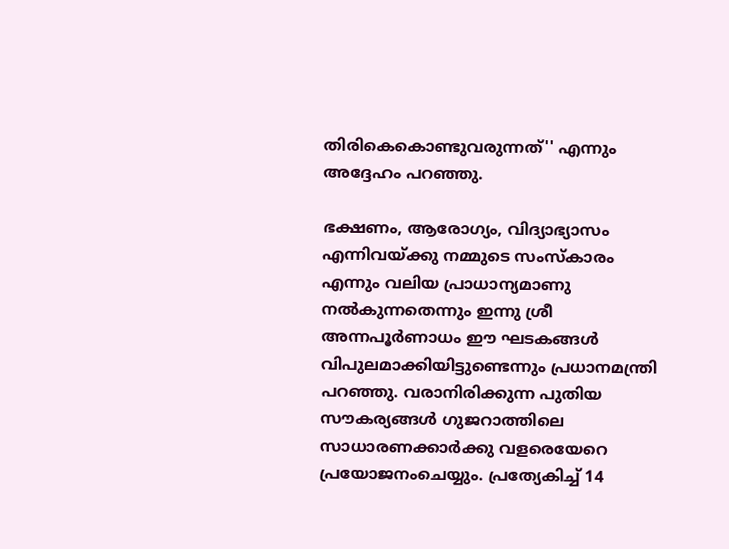തിരികെകൊണ്ടുവരുന്നത്'' എന്നും അദ്ദേഹം പറഞ്ഞു.

ഭക്ഷണം, ആരോഗ്യം, വിദ്യാഭ്യാസം എന്നിവയ്ക്കു നമ്മുടെ സംസ്‌കാരം എന്നും വലിയ പ്രാധാന്യമാണു നല്‍കുന്നതെന്നും ഇന്നു ശ്രീ അന്നപൂര്‍ണാധം ഈ ഘടകങ്ങള്‍ വിപുലമാക്കിയിട്ടുണ്ടെന്നും പ്രധാനമന്ത്രി പറഞ്ഞു. വരാനിരിക്കുന്ന പുതിയ സൗകര്യങ്ങള്‍ ഗുജറാത്തിലെ സാധാരണക്കാര്‍ക്കു വളരെയേറെ പ്രയോജനംചെയ്യും. പ്രത്യേകിച്ച് 14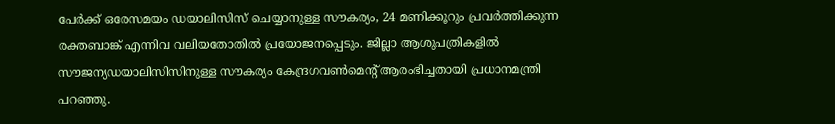പേര്‍ക്ക് ഒരേസമയം ഡയാലിസിസ് ചെയ്യാനുള്ള സൗകര്യം, 24 മണിക്കൂറും പ്രവര്‍ത്തിക്കുന്ന രക്തബാങ്ക് എന്നിവ വലിയതോതില്‍ പ്രയോജനപ്പെടും. ജില്ലാ ആശുപത്രികളില്‍ സൗജന്യഡയാലിസിസിനുള്ള സൗകര്യം കേന്ദ്രഗവണ്‍മെന്റ് ആരംഭിച്ചതായി പ്രധാനമന്ത്രി പറഞ്ഞു.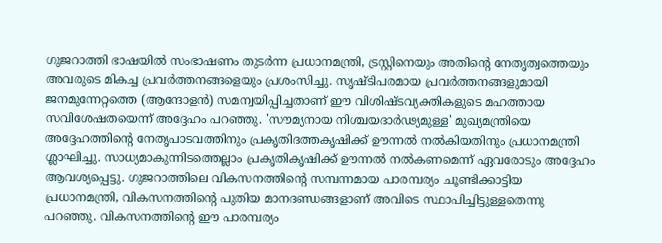ഗുജറാത്തി ഭാഷയില്‍ സംഭാഷണം തുടര്‍ന്ന പ്രധാനമന്ത്രി, ട്രസ്റ്റിനെയും അതിന്റെ നേതൃത്വത്തെയും അവരുടെ മികച്ച പ്രവര്‍ത്തനങ്ങളെയും പ്രശംസിച്ചു. സൃഷ്ടിപരമായ പ്രവര്‍ത്തനങ്ങളുമായി ജനമുന്നേറ്റത്തെ (ആന്ദോളന്‍) സമന്വയിപ്പിച്ചതാണ് ഈ വിശിഷ്ടവ്യക്തികളുടെ മഹത്തായ സവിശേഷതയെന്ന് അദ്ദേഹം പറഞ്ഞു. 'സൗമ്യനായ നിശ്ചയദാര്‍ഢ്യമുള്ള' മുഖ്യമന്ത്രിയെ അദ്ദേഹത്തിന്റെ നേതൃപാടവത്തിനും പ്രകൃതിദത്തകൃഷിക്ക് ഊന്നല്‍ നല്‍കിയതിനും പ്രധാനമന്ത്രി ശ്ലാഘിച്ചു. സാധ്യമാകുന്നിടത്തെല്ലാം പ്രകൃതികൃഷിക്ക് ഊന്നല്‍ നല്‍കണമെന്ന് ഏവരോടും അദ്ദേഹം ആവശ്യപ്പെട്ടു. ഗുജറാത്തിലെ വികസനത്തിന്റെ സമ്പന്നമായ പാരമ്പര്യം ചൂണ്ടിക്കാട്ടിയ പ്രധാനമന്ത്രി, വികസനത്തിന്റെ പുതിയ മാനദണ്ഡങ്ങളാണ് അവിടെ സ്ഥാപിച്ചിട്ടുള്ളതെന്നു പറഞ്ഞു. വികസനത്തിന്റെ ഈ പാരമ്പര്യം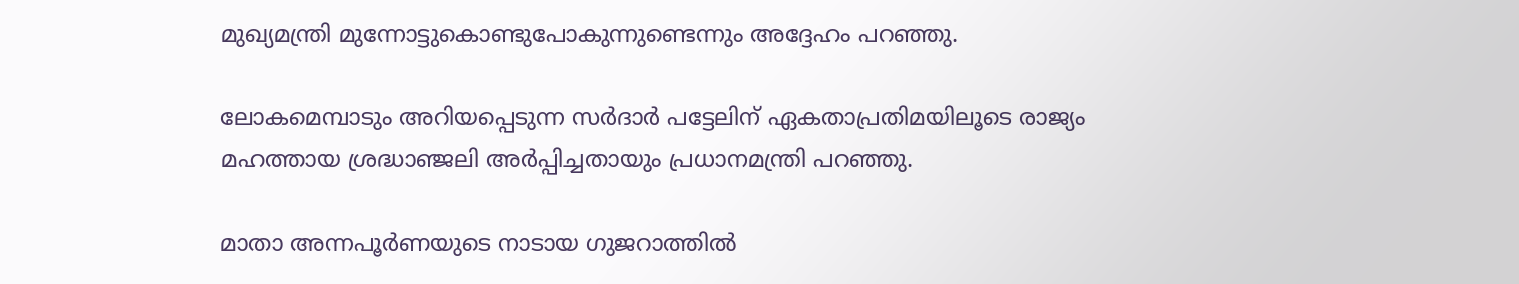മുഖ്യമന്ത്രി മുന്നോട്ടുകൊണ്ടുപോകുന്നുണ്ടെന്നും അദ്ദേഹം പറഞ്ഞു.

ലോകമെമ്പാടും അറിയപ്പെടുന്ന സര്‍ദാര്‍ പട്ടേലിന് ഏകതാപ്രതിമയിലൂടെ രാജ്യം മഹത്തായ ശ്രദ്ധാഞ്ജലി അര്‍പ്പിച്ചതായും പ്രധാനമന്ത്രി പറഞ്ഞു.

മാതാ അന്നപൂര്‍ണയുടെ നാടായ ഗുജറാത്തില്‍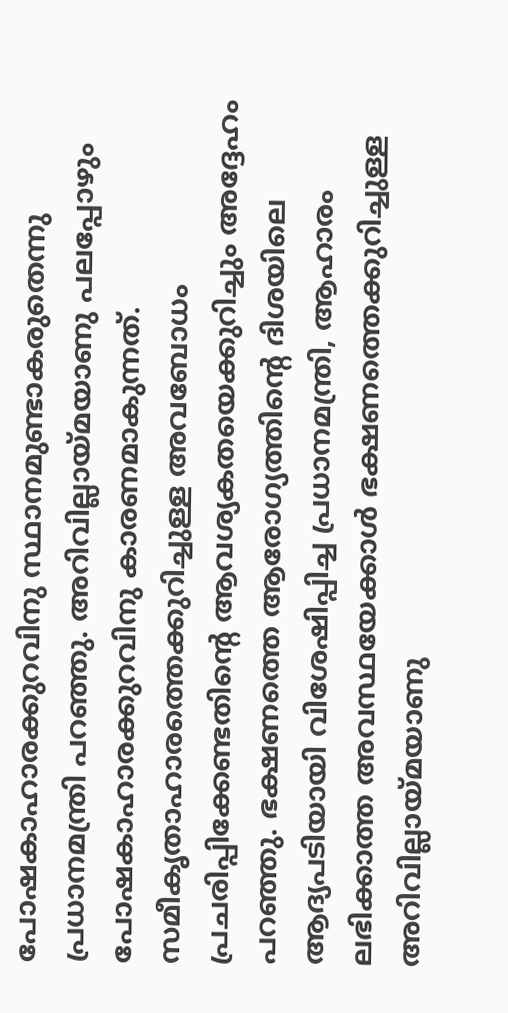പോഷകാഹാരക്കുറവിനു സ്ഥാനമുണ്ടാകരുതെന്നു പ്രധാനമന്ത്രി പറഞ്ഞു. അറിവില്ലായ്മയാണു പലപ്പോഴും പോഷകാഹാരക്കുറവിനു കാരണമാകുന്നത്. സമീകൃതാഹാരത്തെക്കുറിച്ചുള്ള അവബോധം പ്രചരിപ്പിക്കേണ്ടതിന്റെ ആവശ്യകതയെക്കുറിച്ചും അദ്ദേഹം പറഞ്ഞു. ഭക്ഷണത്തെ ആരോഗ്യത്തിന്റെ ദിശയിലെ ആദ്യപടിയായി വിശേഷിപ്പിച്ച പ്രധാനമന്ത്രി, ആഹാരം ലഭിക്കാത്ത അവസ്ഥയേക്കാള്‍ ഭക്ഷണത്തെക്കുറിച്ചുള്ള അറിവില്ലായ്മയാണു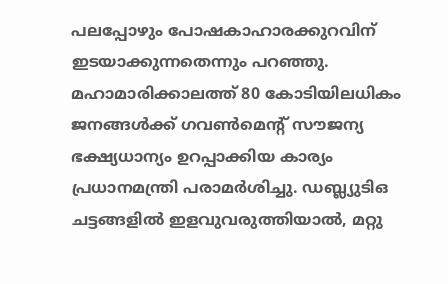പലപ്പോഴും പോഷകാഹാരക്കുറവിന് ഇടയാക്കുന്നതെന്നും പറഞ്ഞു. മഹാമാരിക്കാലത്ത് 80 കോടിയിലധികം ജനങ്ങള്‍ക്ക് ഗവണ്‍മെന്റ് സൗജന്യ ഭക്ഷ്യധാന്യം ഉറപ്പാക്കിയ കാര്യം പ്രധാനമന്ത്രി പരാമര്‍ശിച്ചു. ഡബ്ല്യുടിഒ ചട്ടങ്ങളില്‍ ഇളവുവരുത്തിയാല്‍, മറ്റു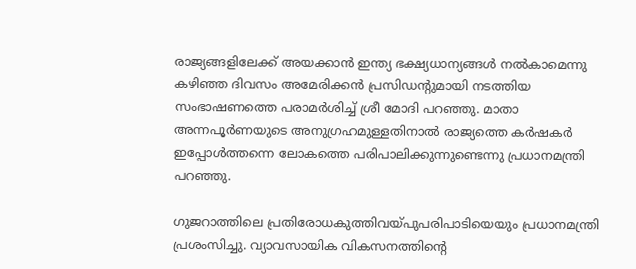രാജ്യങ്ങളിലേക്ക് അയക്കാന്‍ ഇന്ത്യ ഭക്ഷ്യധാന്യങ്ങള്‍ നല്‍കാമെന്നു കഴിഞ്ഞ ദിവസം അമേരിക്കന്‍ പ്രസിഡന്റുമായി നടത്തിയ സംഭാഷണത്തെ പരാമര്‍ശിച്ച് ശ്രീ മോദി പറഞ്ഞു. മാതാ അന്നപൂര്‍ണയുടെ അനുഗ്രഹമുള്ളതിനാല്‍ രാജ്യത്തെ കര്‍ഷകര്‍ ഇപ്പോള്‍ത്തന്നെ ലോകത്തെ പരിപാലിക്കുന്നുണ്ടെന്നു പ്രധാനമന്ത്രി പറഞ്ഞു.

ഗുജറാത്തിലെ പ്രതിരോധകുത്തിവയ്പുപരിപാടിയെയും പ്രധാനമന്ത്രി പ്രശംസിച്ചു. വ്യാവസായിക വികസനത്തിന്റെ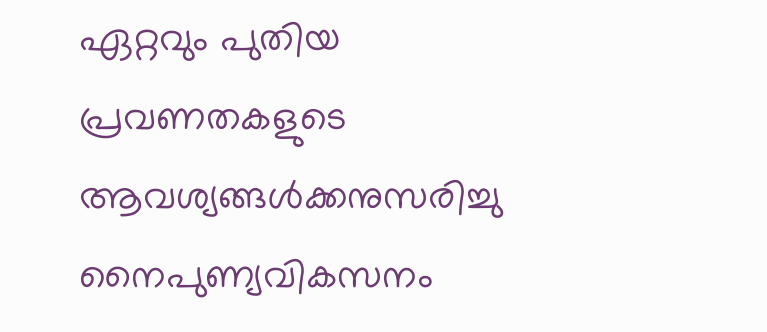ഏറ്റവും പുതിയ പ്രവണതകളുടെ ആവശ്യങ്ങള്‍ക്കനുസരിച്ചു നൈപുണ്യവികസനം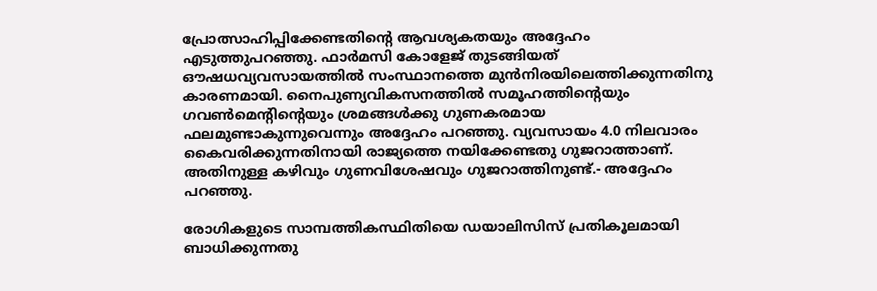പ്രോത്സാഹിപ്പിക്കേണ്ടതിന്റെ ആവശ്യകതയും അദ്ദേഹം എടുത്തുപറഞ്ഞു. ഫാര്‍മസി കോളേജ് തുടങ്ങിയത് ഔഷധവ്യവസായത്തില്‍ സംസ്ഥാനത്തെ മുന്‍നിരയിലെത്തിക്കുന്നതിനു കാരണമായി. നൈപുണ്യവികസനത്തില്‍ സമൂഹത്തിന്റെയും ഗവണ്‍മെന്റിന്റെയും ശ്രമങ്ങള്‍ക്കു ഗുണകരമായ ഫലമുണ്ടാകുന്നുവെന്നും അദ്ദേഹം പറഞ്ഞു. വ്യവസായം 4.0 നിലവാരം കൈവരിക്കുന്നതിനായി രാജ്യത്തെ നയിക്കേണ്ടതു ഗുജറാത്താണ്. അതിനുള്ള കഴിവും ഗുണവിശേഷവും ഗുജറാത്തിനുണ്ട്.- അദ്ദേഹം പറഞ്ഞു.

രോഗികളുടെ സാമ്പത്തികസ്ഥിതിയെ ഡയാലിസിസ് പ്രതികൂലമായി ബാധിക്കുന്നതു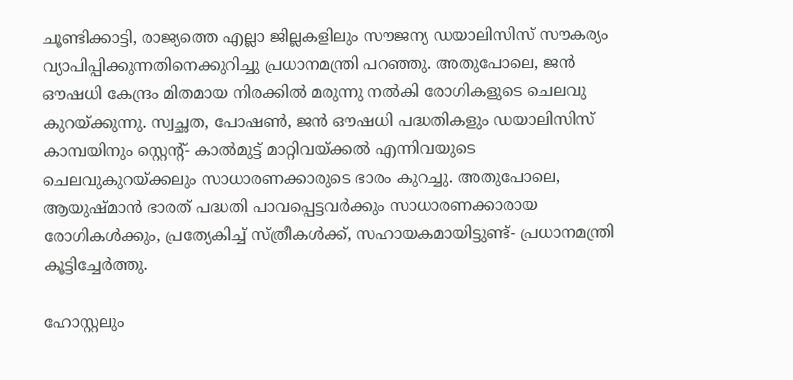ചൂണ്ടിക്കാട്ടി, രാജ്യത്തെ എല്ലാ ജില്ലകളിലും സൗജന്യ ഡയാലിസിസ് സൗകര്യം വ്യാപിപ്പിക്കുന്നതിനെക്കുറിച്ചു പ്രധാനമന്ത്രി പറഞ്ഞു. അതുപോലെ, ജന്‍ ഔഷധി കേന്ദ്രം മിതമായ നിരക്കില്‍ മരുന്നു നല്‍കി രോഗികളുടെ ചെലവു കുറയ്ക്കുന്നു. സ്വച്ഛത, പോഷണ്‍, ജന്‍ ഔഷധി പദ്ധതികളും ഡയാലിസിസ് കാമ്പയിനും സ്റ്റെന്റ്- കാല്‍മുട്ട് മാറ്റിവയ്ക്കല്‍ എന്നിവയുടെ ചെലവുകുറയ്ക്കലും സാധാരണക്കാരുടെ ഭാരം കുറച്ചു. അതുപോലെ, ആയുഷ്മാന്‍ ഭാരത് പദ്ധതി പാവപ്പെട്ടവര്‍ക്കും സാധാരണക്കാരായ രോഗികള്‍ക്കും, പ്രത്യേകിച്ച് സ്ത്രീകള്‍ക്ക്, സഹായകമായിട്ടുണ്ട്- പ്രധാനമന്ത്രി കൂട്ടിച്ചേര്‍ത്തു.

ഹോസ്റ്റലും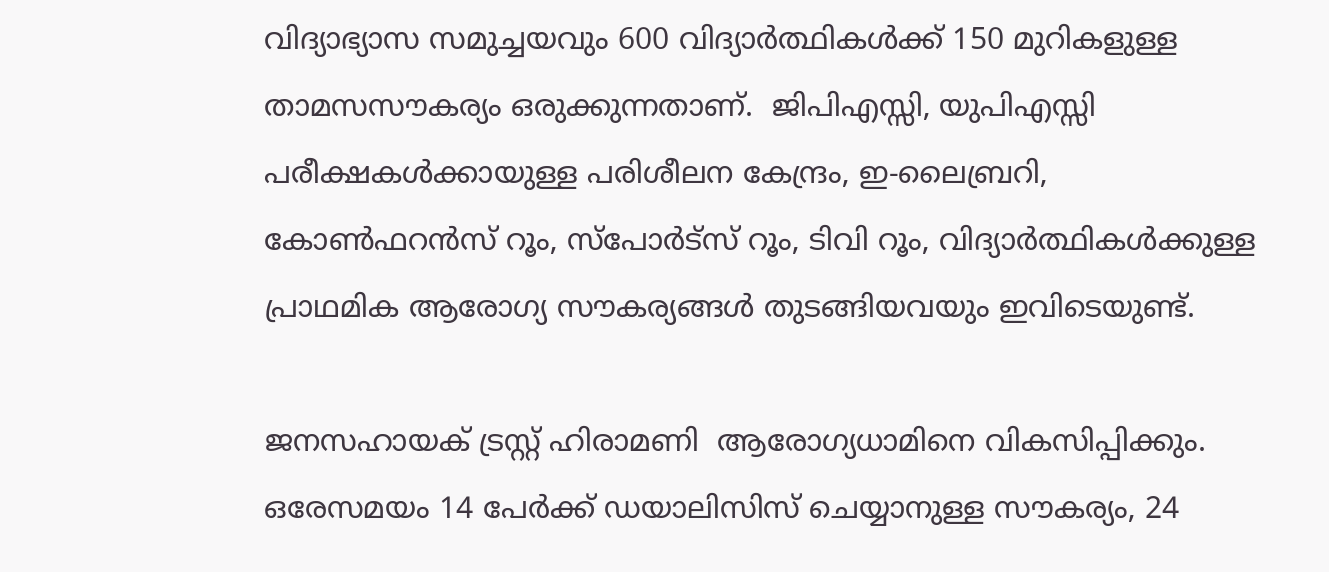വിദ്യാഭ്യാസ സമുച്ചയവും 600 വിദ്യാര്‍ത്ഥികള്‍ക്ക് 150 മുറികളുള്ള താമസസൗകര്യം ഒരുക്കുന്നതാണ്.  ജിപിഎസ്സി, യുപിഎസ്സി പരീക്ഷകള്‍ക്കായുള്ള പരിശീലന കേന്ദ്രം, ഇ-ലൈബ്രറി, കോണ്‍ഫറന്‍സ് റൂം, സ്പോര്‍ട്സ് റൂം, ടിവി റൂം, വിദ്യാര്‍ത്ഥികള്‍ക്കുള്ള പ്രാഥമിക ആരോഗ്യ സൗകര്യങ്ങള്‍ തുടങ്ങിയവയും ഇവിടെയുണ്ട്.

ജനസഹായക് ട്രസ്റ്റ് ഹിരാമണി  ആരോഗ്യധാമിനെ വികസിപ്പിക്കും. ഒരേസമയം 14 പേര്‍ക്ക് ഡയാലിസിസ് ചെയ്യാനുള്ള സൗകര്യം, 24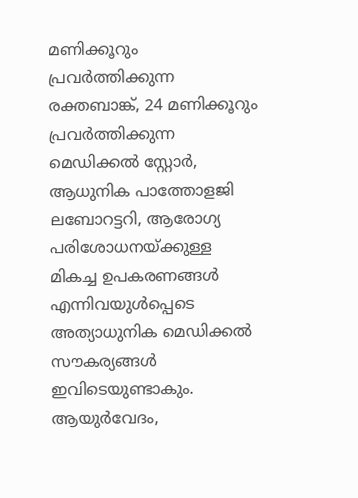മണിക്കൂറും പ്രവര്‍ത്തിക്കുന്ന രക്തബാങ്ക്, 24 മണിക്കൂറും പ്രവര്‍ത്തിക്കുന്ന മെഡിക്കല്‍ സ്റ്റോര്‍, ആധുനിക പാത്തോളജി ലബോറട്ടറി, ആരോഗ്യ പരിശോധനയ്ക്കുള്ള മികച്ച ഉപകരണങ്ങള്‍ എന്നിവയുള്‍പ്പെടെ അത്യാധുനിക മെഡിക്കല്‍ സൗകര്യങ്ങള്‍ ഇവിടെയുണ്ടാകും. ആയുര്‍വേദം,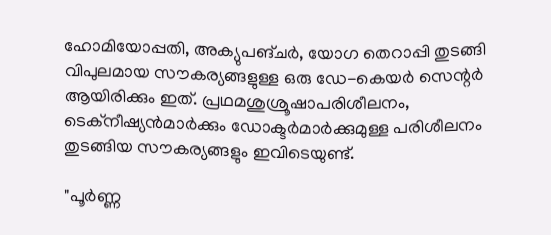ഹോമിയോപ്പതി, അക്യുപങ്ചര്‍, യോഗ തെറാപ്പി തുടങ്ങി വിപുലമായ സൗകര്യങ്ങളുള്ള ഒരു ഡേ-കെയര്‍ സെന്റര്‍ ആയിരിക്കും ഇത്. പ്രഥമശുശ്രൂഷാപരിശീലനം, ടെക്‌നീഷ്യന്‍മാര്‍ക്കും ഡോക്ടര്‍മാര്‍ക്കുമുള്ള പരിശീലനം തുടങ്ങിയ സൗകര്യങ്ങളും ഇവിടെയുണ്ട്.

"പൂർണ്ണ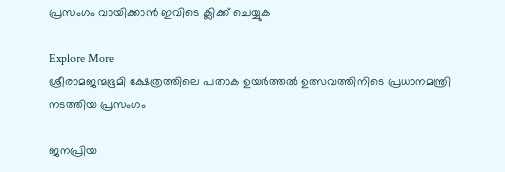പ്രസംഗം വായിക്കാൻ ഇവിടെ ക്ലിക്ക് ചെയ്യുക

Explore More
ശ്രീരാമജന്മഭൂമി ക്ഷേത്രത്തിലെ പതാക ഉയർത്തൽ ഉത്സവത്തിനിടെ പ്രധാനമന്ത്രി നടത്തിയ പ്രസംഗം

ജനപ്രിയ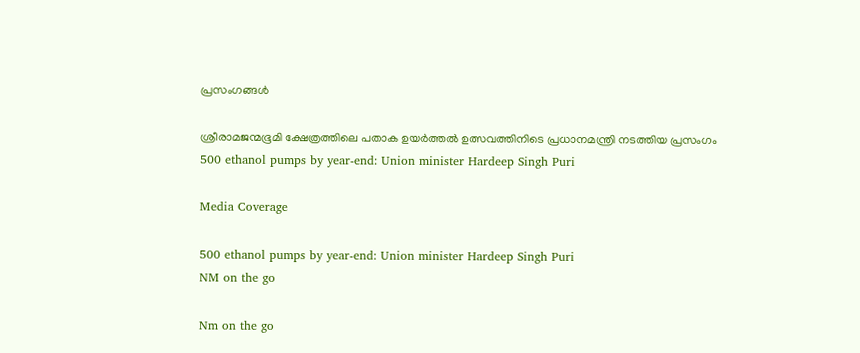പ്രസംഗങ്ങൾ

ശ്രീരാമജന്മഭൂമി ക്ഷേത്രത്തിലെ പതാക ഉയർത്തൽ ഉത്സവത്തിനിടെ പ്രധാനമന്ത്രി നടത്തിയ പ്രസംഗം
500 ethanol pumps by year-end: Union minister Hardeep Singh Puri

Media Coverage

500 ethanol pumps by year-end: Union minister Hardeep Singh Puri
NM on the go

Nm on the go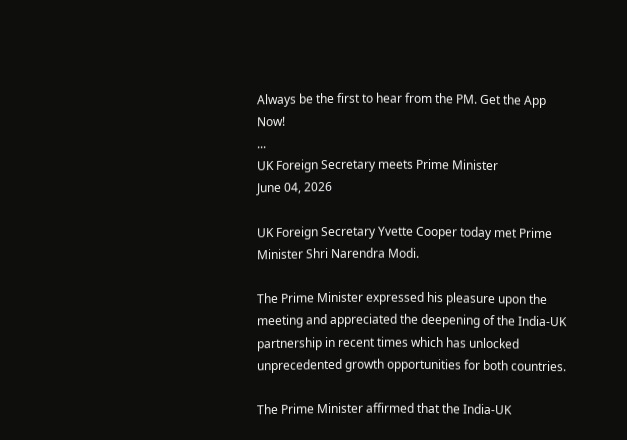Always be the first to hear from the PM. Get the App Now!
...
UK Foreign Secretary meets Prime Minister
June 04, 2026

UK Foreign Secretary Yvette Cooper today met Prime Minister Shri Narendra Modi.

The Prime Minister expressed his pleasure upon the meeting and appreciated the deepening of the India-UK partnership in recent times which has unlocked unprecedented growth opportunities for both countries.

The Prime Minister affirmed that the India-UK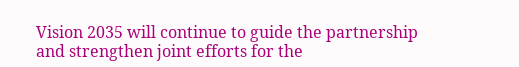Vision 2035 will continue to guide the partnership and strengthen joint efforts for the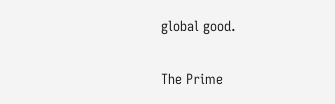global good.

The Prime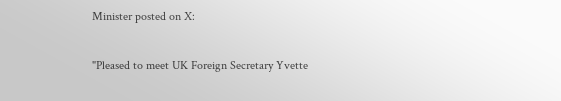Minister posted on X:

"Pleased to meet UK Foreign Secretary Yvette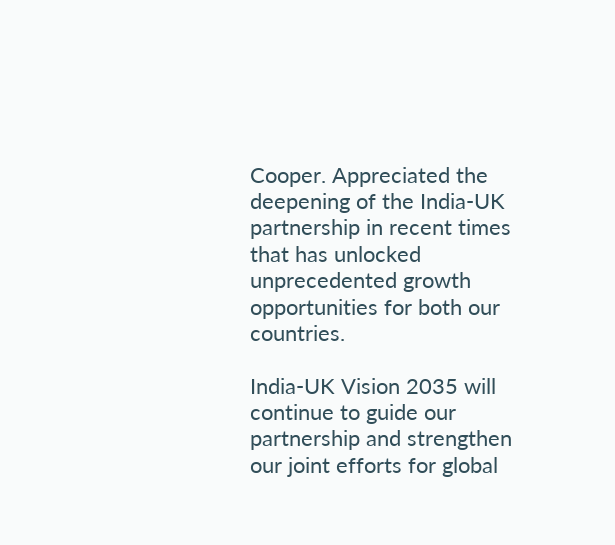Cooper. Appreciated the deepening of the India-UK partnership in recent times that has unlocked unprecedented growth opportunities for both our countries.

India-UK Vision 2035 will continue to guide our partnership and strengthen our joint efforts for global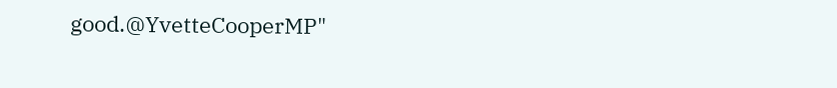good.@YvetteCooperMP"